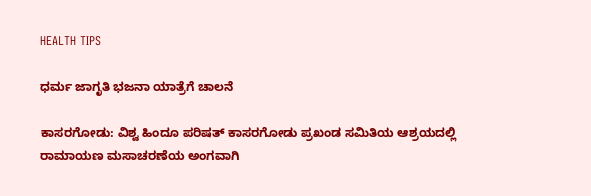HEALTH TIPS

ಧರ್ಮ ಜಾಗೃತಿ ಭಜನಾ ಯಾತ್ರೆಗೆ ಚಾಲನೆ

ಕಾಸರಗೋಡು: ವಿಶ್ವ ಹಿಂದೂ ಪರಿಷತ್ ಕಾಸರಗೋಡು ಪ್ರಖಂಡ ಸಮಿತಿಯ ಆಶ್ರಯದಲ್ಲಿ ರಾಮಾಯಣ ಮಸಾಚರಣೆಯ ಅಂಗವಾಗಿ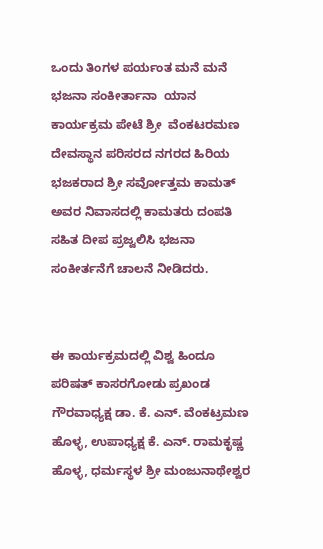ಒಂದು ತಿಂಗಳ ಪರ್ಯಂತ ಮನೆ ಮನೆ ಭಜನಾ ಸಂಕೀರ್ತಾನಾ  ಯಾನ ಕಾರ್ಯಕ್ರಮ ಪೇಟೆ ಶ್ರೀ  ವೆಂಕಟರಮಣ ದೇವಸ್ಥಾನ ಪರಿಸರದ ನಗರದ ಹಿರಿಯ ಭಜಕರಾದ ಶ್ರೀ ಸರ್ವೋತ್ತಮ ಕಾಮತ್ ಅವರ ನಿವಾಸದಲ್ಲಿ ಕಾಮತರು ದಂಪತಿ ಸಹಿತ ದೀಪ ಪ್ರಜ್ವಲಿಸಿ ಭಜನಾ ಸಂಕೀರ್ತನೆಗೆ ಚಾಲನೆ ನೀಡಿದರು.


ಈ ಕಾರ್ಯಕ್ರಮದಲ್ಲಿ ವಿಶ್ವ ಹಿಂದೂ ಪರಿಷತ್ ಕಾಸರಗೋಡು ಪ್ರಖಂಡ ಗೌರವಾಧ್ಯಕ್ಷ ಡಾ. ಕೆ. ಎನ್. ವೆಂಕಟ್ರಮಣ ಹೊಳ್ಳ, ಉಪಾಧ್ಯಕ್ಷ ಕೆ. ಎನ್. ರಾಮಕೃಷ್ಣ ಹೊಳ್ಳ, ಧರ್ಮಸ್ಥಳ ಶ್ರೀ ಮಂಜುನಾಥೇಶ್ವರ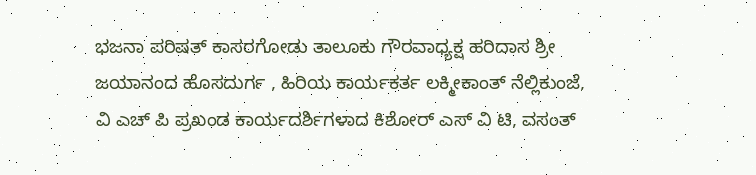ಭಜನಾ ಪರಿಷತ್ ಕಾಸರಗೋಡು ತಾಲೂಕು ಗೌರವಾಧ್ಯಕ್ಷ ಹರಿದಾಸ ಶ್ರೀ ಜಯಾನಂದ ಹೊಸದುರ್ಗ , ಹಿರಿಯ ಕಾರ್ಯಕರ್ತ ಲಕ್ಮೀಕಾಂತ್ ನೆಲ್ಲಿಕುಂಜೆ, ವಿ ಎಚ್ ಪಿ ಪ್ರಖಂಡ ಕಾರ್ಯದರ್ಶಿಗಳಾದ ಕಿಶೋರ್ ಎಸ್ ವಿ ಟಿ, ವಸಂತ್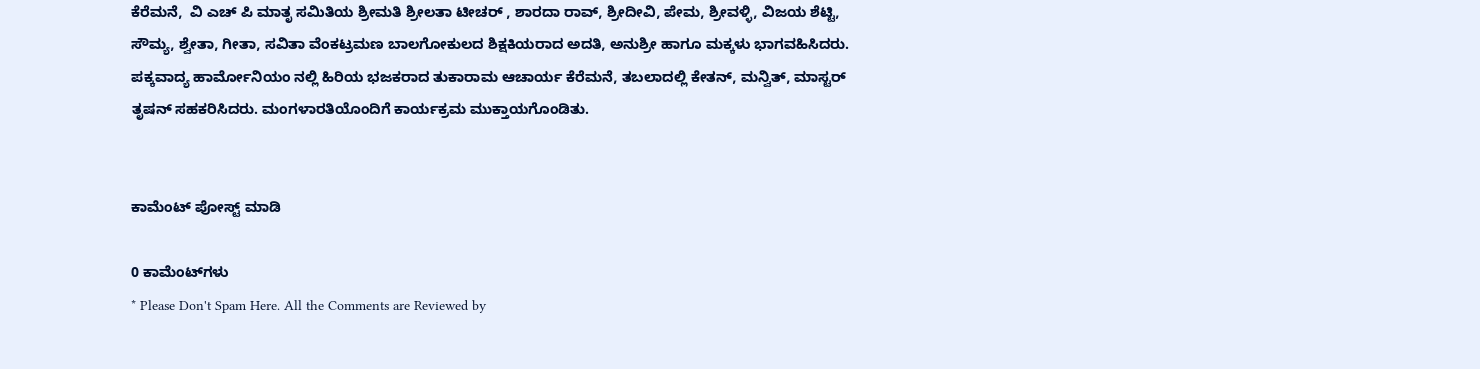ಕೆರೆಮನೆ,  ವಿ ಎಚ್ ಪಿ ಮಾತೃ ಸಮಿತಿಯ ಶ್ರೀಮತಿ ಶ್ರೀಲತಾ ಟೀಚರ್ , ಶಾರದಾ ರಾವ್, ಶ್ರೀದೀವಿ, ಪೇಮ, ಶ್ರೀವಳ್ಳಿ, ವಿಜಯ ಶೆಟ್ಟಿ, ಸೌಮ್ಯ, ಶ್ವೇತಾ, ಗೀತಾ, ಸವಿತಾ ವೆಂಕಟ್ರಮಣ ಬಾಲಗೋಕುಲದ ಶಿಕ್ಷಕಿಯರಾದ ಅದತಿ, ಅನುಶ್ರೀ ಹಾಗೂ ಮಕ್ಕಳು ಭಾಗವಹಿಸಿದರು. ಪಕ್ಕವಾದ್ಯ ಹಾರ್ಮೋನಿಯಂ ನಲ್ಲಿ ಹಿರಿಯ ಭಜಕರಾದ ತುಕಾರಾಮ ಆಚಾರ್ಯ ಕೆರೆಮನೆ, ತಬಲಾದಲ್ಲಿ ಕೇತನ್, ಮನ್ವಿತ್, ಮಾಸ್ಟರ್ ತೃಷನ್ ಸಹಕರಿಸಿದರು. ಮಂಗಳಾರತಿಯೊಂದಿಗೆ ಕಾರ್ಯಕ್ರಮ ಮುಕ್ತಾಯಗೊಂಡಿತು.


ಕಾಮೆಂಟ್‌‌ ಪೋಸ್ಟ್‌ ಮಾಡಿ

0 ಕಾಮೆಂಟ್‌ಗಳು
* Please Don't Spam Here. All the Comments are Reviewed by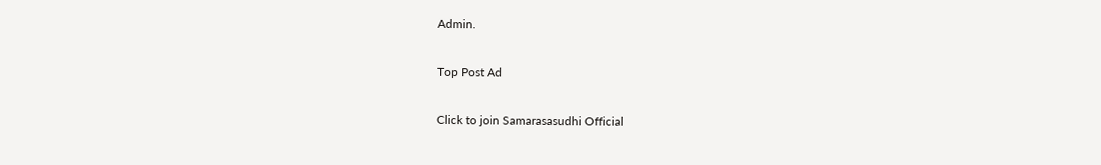Admin.

Top Post Ad

Click to join Samarasasudhi Official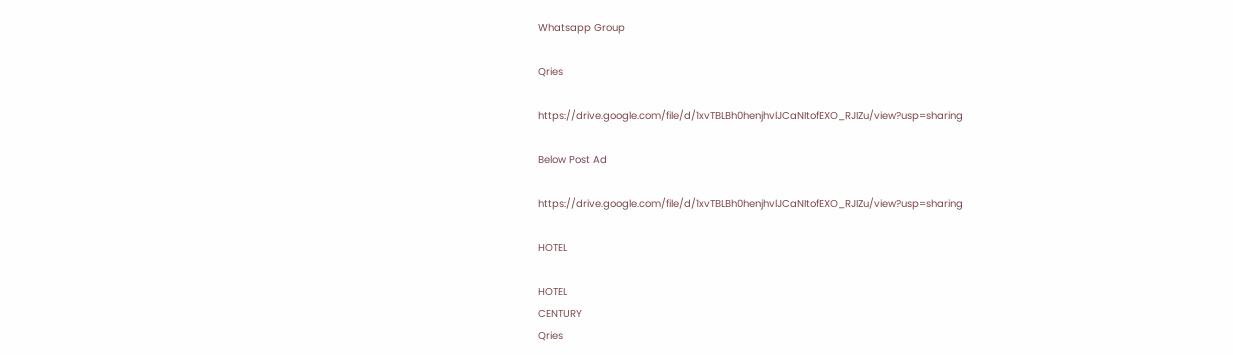Whatsapp Group

Qries

https://drive.google.com/file/d/1xvTBLBh0henjhvlJCaNItofEXO_RJIZu/view?usp=sharing

Below Post Ad

https://drive.google.com/file/d/1xvTBLBh0henjhvlJCaNItofEXO_RJIZu/view?usp=sharing

HOTEL

HOTEL
CENTURY
Qries